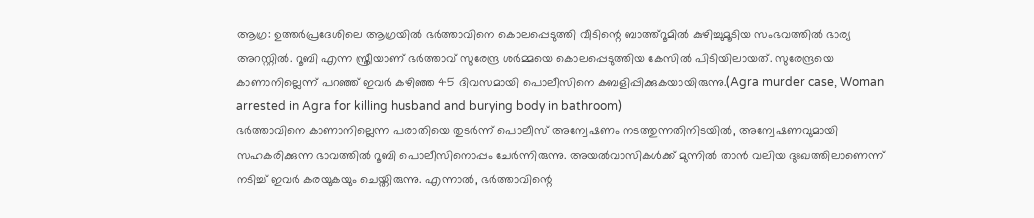ആഗ്ര: ഉത്തർപ്രദേശിലെ ആഗ്രയിൽ ഭർത്താവിനെ കൊലപ്പെടുത്തി വീടിന്റെ ബാത്ത്റൂമിൽ കുഴിച്ചുമൂടിയ സംഭവത്തിൽ ഭാര്യ അറസ്റ്റിൽ. റൂബി എന്ന സ്ത്രീയാണ് ഭർത്താവ് സുരേന്ദ്ര ശർമ്മയെ കൊലപ്പെടുത്തിയ കേസിൽ പിടിയിലായത്. സുരേന്ദ്രയെ കാണാനില്ലെന്ന് പറഞ്ഞ് ഇവർ കഴിഞ്ഞ 45 ദിവസമായി പൊലീസിനെ കബളിപ്പിക്കുകയായിരുന്നു.(Agra murder case, Woman arrested in Agra for killing husband and burying body in bathroom)
ഭർത്താവിനെ കാണാനില്ലെന്ന പരാതിയെ തുടർന്ന് പൊലീസ് അന്വേഷണം നടത്തുന്നതിനിടയിൽ, അന്വേഷണവുമായി സഹകരിക്കുന്ന ഭാവത്തിൽ റൂബി പൊലീസിനൊപ്പം ചേർന്നിരുന്നു. അയൽവാസികൾക്ക് മുന്നിൽ താൻ വലിയ ദുഃഖത്തിലാണെന്ന് നടിച്ച് ഇവർ കരയുകയും ചെയ്തിരുന്നു. എന്നാൽ, ഭർത്താവിന്റെ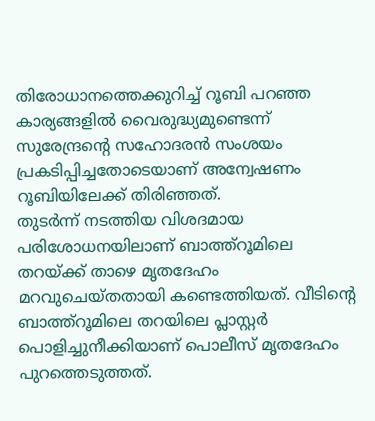തിരോധാനത്തെക്കുറിച്ച് റൂബി പറഞ്ഞ കാര്യങ്ങളിൽ വൈരുദ്ധ്യമുണ്ടെന്ന് സുരേന്ദ്രന്റെ സഹോദരൻ സംശയം പ്രകടിപ്പിച്ചതോടെയാണ് അന്വേഷണം റൂബിയിലേക്ക് തിരിഞ്ഞത്.
തുടർന്ന് നടത്തിയ വിശദമായ പരിശോധനയിലാണ് ബാത്ത്റൂമിലെ തറയ്ക്ക് താഴെ മൃതദേഹം മറവുചെയ്തതായി കണ്ടെത്തിയത്. വീടിന്റെ ബാത്ത്റൂമിലെ തറയിലെ പ്ലാസ്റ്റർ പൊളിച്ചുനീക്കിയാണ് പൊലീസ് മൃതദേഹം പുറത്തെടുത്തത്.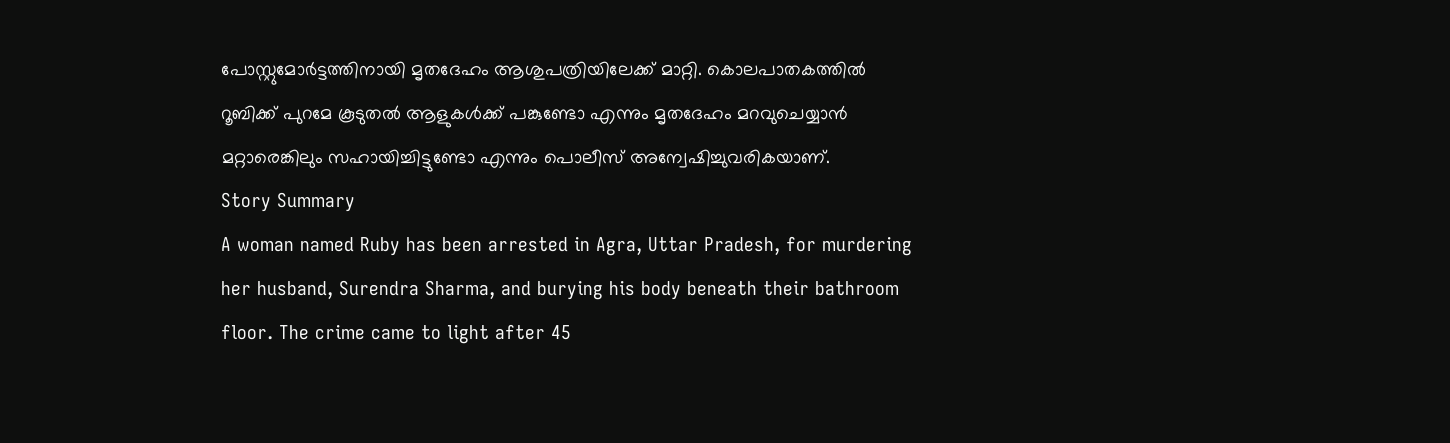പോസ്റ്റുമോർട്ടത്തിനായി മൃതദേഹം ആശുപത്രിയിലേക്ക് മാറ്റി. കൊലപാതകത്തിൽ റൂബിക്ക് പുറമേ കൂടുതൽ ആളുകൾക്ക് പങ്കുണ്ടോ എന്നും മൃതദേഹം മറവുചെയ്യാൻ മറ്റാരെങ്കിലും സഹായിച്ചിട്ടുണ്ടോ എന്നും പൊലീസ് അന്വേഷിച്ചുവരികയാണ്.
Story Summary
A woman named Ruby has been arrested in Agra, Uttar Pradesh, for murdering her husband, Surendra Sharma, and burying his body beneath their bathroom floor. The crime came to light after 45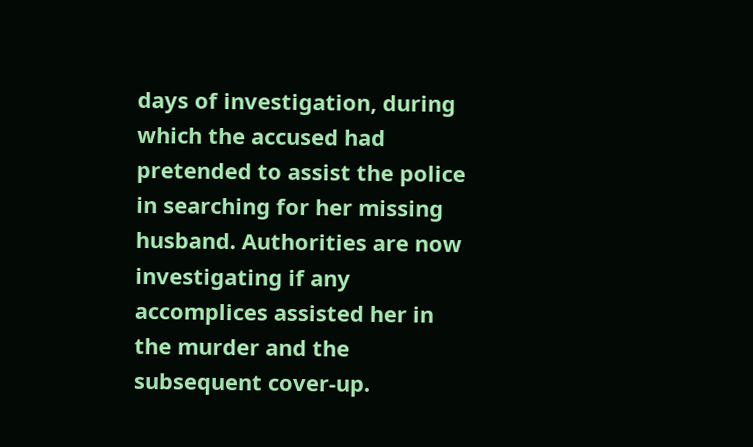days of investigation, during which the accused had pretended to assist the police in searching for her missing husband. Authorities are now investigating if any accomplices assisted her in the murder and the subsequent cover-up.